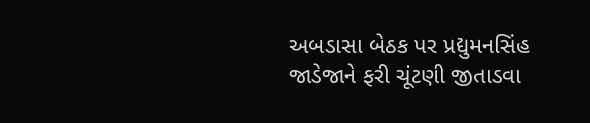અબડાસા બેઠક પર પ્રદ્યુમનસિંહ જાડેજાને ફરી ચૂંટણી જીતાડવા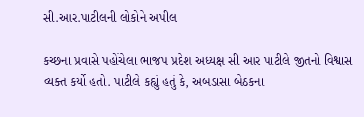સી.આર.પાટીલની લોકોને અપીલ

કચ્છના પ્રવાસે પહોંચેલા ભાજપ પ્રદેશ અધ્યક્ષ સી આર પાટીલે જીતનો વિશ્વાસ વ્યક્ત કર્યો હતો. પાટીલે કહ્યું હતું કે, અબડાસા બેઠકના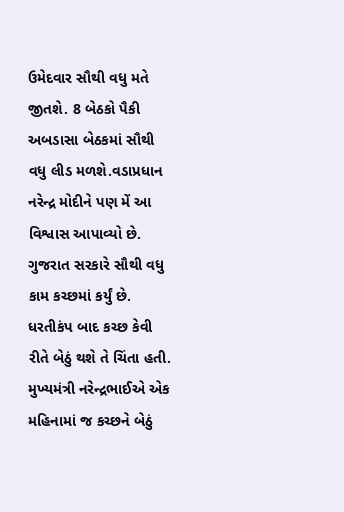ઉમેદવાર સૌથી વધુ મતે જીતશે. 8 બેઠકો પૈકી અબડાસા બેઠકમાં સૌથી વધુ લીડ મળશે.વડાપ્રધાન નરેન્દ્ર મોદીને પણ મેં આ વિશ્વાસ આપાવ્યો છે. ગુજરાત સરકારે સૌથી વધુ કામ કચ્છમાં કર્યું છે. ધરતીકંપ બાદ કચ્છ કેવી રીતે બેઠું થશે તે ચિંતા હતી. મુખ્યમંત્રી નરેન્દ્રભાઈએ એક મહિનામાં જ કચ્છને બેઠું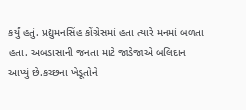કર્યું હતું. પ્રદ્યુમનસિંહ કોંગ્રેસમાં હતા ત્યારે મનમાં બળતા હતા. અબડાસાની જનતા માટે જાડેજાએ બલિદાન આપ્યું છે.કચ્છના ખેડૂતોને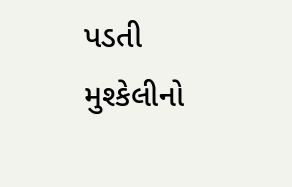પડતી મુશ્કેલીનો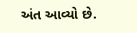અંત આવ્યો છે.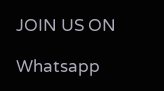JOIN US ON

Whatsapp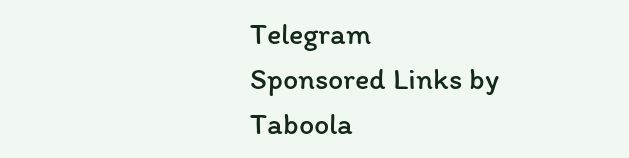Telegram
Sponsored Links by Taboola